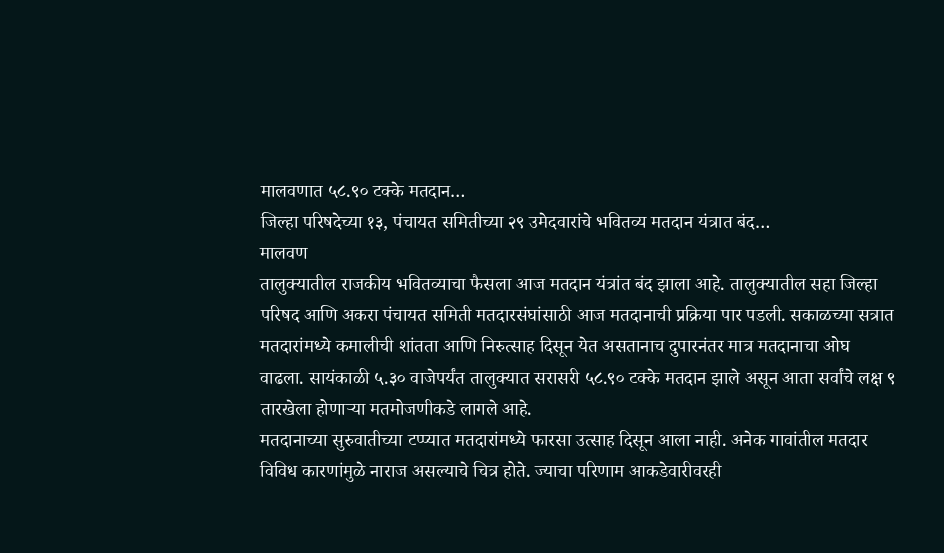मालवणात ५८.९० टक्के मतदान…
जिल्हा परिषदेच्या १३, पंचायत समितीच्या २९ उमेदवारांचे भवितव्य मतदान यंत्रात बंद…
मालवण
तालुक्यातील राजकीय भवितव्याचा फैसला आज मतदान यंत्रांत बंद झाला आहे. तालुक्यातील सहा जिल्हा परिषद आणि अकरा पंचायत समिती मतदारसंघांसाठी आज मतदानाची प्रक्रिया पार पडली. सकाळच्या सत्रात मतदारांमध्ये कमालीची शांतता आणि निरुत्साह दिसून येत असतानाच दुपारनंतर मात्र मतदानाचा ओघ वाढला. सायंकाळी ५.३० वाजेपर्यंत तालुक्यात सरासरी ५८.९० टक्के मतदान झाले असून आता सर्वांचे लक्ष ९ तारखेला होणाऱ्या मतमोजणीकडे लागले आहे.
मतदानाच्या सुरुवातीच्या टप्प्यात मतदारांमध्ये फारसा उत्साह दिसून आला नाही. अनेक गावांतील मतदार विविध कारणांमुळे नाराज असल्याचे चित्र होते. ज्याचा परिणाम आकडेवारीवरही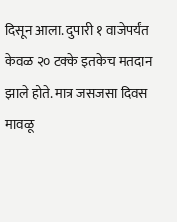दिसून आला. दुपारी १ वाजेपर्यंत केवळ २० टक्के इतकेच मतदान झाले होते. मात्र जसजसा दिवस मावळू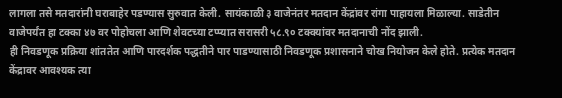लागला तसे मतदारांनी घराबाहेर पडण्यास सुरुवात केली. सायंकाळी ३ वाजेनंतर मतदान केंद्रांवर रांगा पाहायला मिळाल्या. साडेतीन वाजेपर्यंत हा टक्का ४७ वर पोहोचला आणि शेवटच्या टप्प्यात सरासरी ५८.९० टक्क्यांवर मतदानाची नोंद झाली.
ही निवडणूक प्रक्रिया शांततेत आणि पारदर्शक पद्धतीने पार पाडण्यासाठी निवडणूक प्रशासनाने चोख नियोजन केले होते. प्रत्येक मतदान केंद्रावर आवश्यक त्या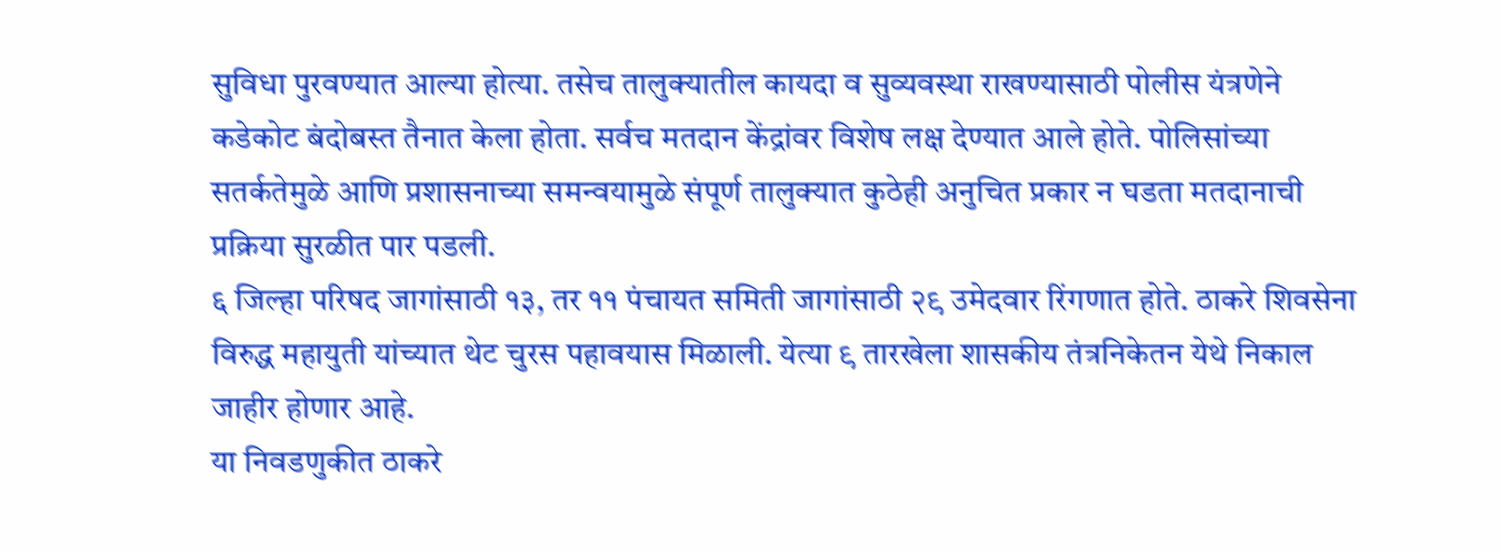सुविधा पुरवण्यात आल्या होत्या. तसेच तालुक्यातील कायदा व सुव्यवस्था राखण्यासाठी पोलीस यंत्रणेने कडेकोट बंदोबस्त तैनात केला होता. सर्वच मतदान केंद्रांवर विशेष लक्ष देण्यात आले होते. पोलिसांच्या सतर्कतेमुळे आणि प्रशासनाच्या समन्वयामुळे संपूर्ण तालुक्यात कुठेही अनुचित प्रकार न घडता मतदानाची प्रक्रिया सुरळीत पार पडली.
६ जिल्हा परिषद जागांसाठी १३, तर ११ पंचायत समिती जागांसाठी २९ उमेदवार रिंगणात होते. ठाकरे शिवसेना विरुद्ध महायुती यांच्यात थेट चुरस पहावयास मिळाली. येत्या ९ तारखेला शासकीय तंत्रनिकेतन येथे निकाल जाहीर होणार आहे.
या निवडणुकीत ठाकरे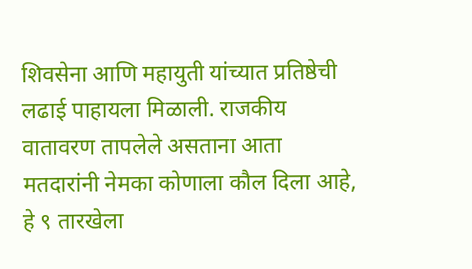शिवसेना आणि महायुती यांच्यात प्रतिष्ठेची लढाई पाहायला मिळाली. राजकीय वातावरण तापलेले असताना आता मतदारांनी नेमका कोणाला कौल दिला आहे, हे ९ तारखेला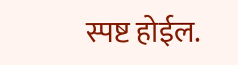स्पष्ट होईल.